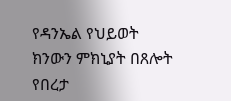የዳንኤል የህይወት ክንውን ምክኒያት በጸሎት የበረታ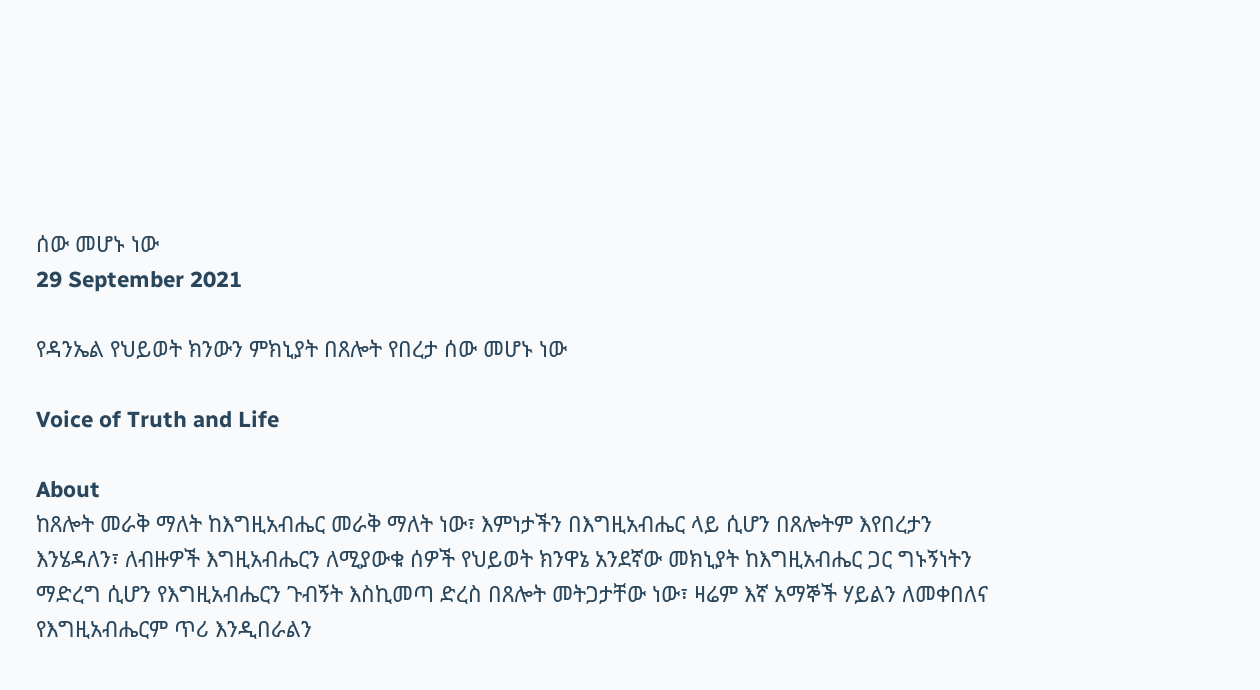ሰው መሆኑ ነው
29 September 2021

የዳንኤል የህይወት ክንውን ምክኒያት በጸሎት የበረታ ሰው መሆኑ ነው

Voice of Truth and Life

About
ከጸሎት መራቅ ማለት ከእግዚአብሔር መራቅ ማለት ነው፣ እምነታችን በእግዚአብሔር ላይ ሲሆን በጸሎትም እየበረታን እንሄዳለን፣ ለብዙዎች እግዚአብሔርን ለሚያውቁ ሰዎች የህይወት ክንዋኔ አንደኛው መክኒያት ከእግዚአብሔር ጋር ግኑኝነትን ማድረግ ሲሆን የእግዚአብሔርን ጉብኝት እስኪመጣ ድረስ በጸሎት መትጋታቸው ነው፣ ዛሬም እኛ አማኞች ሃይልን ለመቀበለና የእግዚአብሔርም ጥሪ እንዲበራልን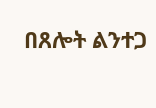በጸሎት ልንተጋ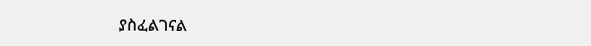ያስፈልገናል